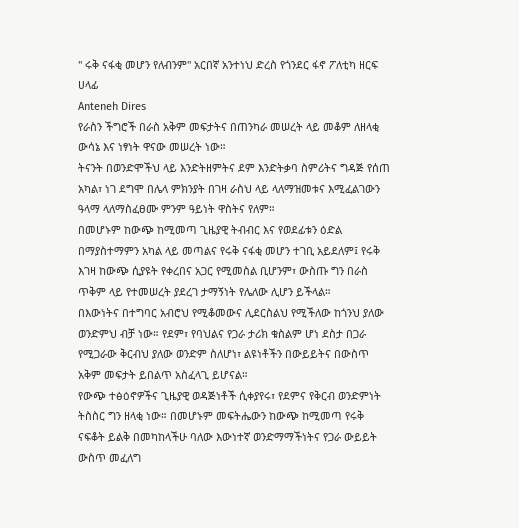" ሩቅ ናፋቂ መሆን የለብንም" አርበኛ አንተነህ ድረስ የጎንደር ፋኖ ፖለቲካ ዘርፍ ሀላፊ
Anteneh Dires
የራስን ችግሮች በራስ አቅም መፍታትና በጠንካራ መሠረት ላይ መቆም ለዘላቂ ውሳኔ እና ነፃነት ዋናው መሠረት ነው።
ትናንት በወንድሞችህ ላይ እንድትዘምትና ደም እንድትቃባ ስምሪትና ግዳጅ የሰጠ አካል፣ ነገ ደግሞ በሌላ ምክንያት በገዛ ራስህ ላይ ላለማዝመቱና እሚፈልገውን ዓላማ ላለማስፈፀሙ ምንም ዓይነት ዋስትና የለም።
በመሆኑም ከውጭ ከሚመጣ ጊዜያዊ ትብብር እና የወደፊቱን ዕድል በማያስተማምን አካል ላይ መጣልና የሩቅ ናፋቂ መሆን ተገቢ አይደለም፤ የሩቅ እገዛ ከውጭ ሲያዩት የቀረበና አጋር የሚመስል ቢሆንም፣ ውስጡ ግን በራስ ጥቅም ላይ የተመሠረት ያደረገ ታማኝነት የሌለው ሊሆን ይችላል።
በእውነትና በተግባር አብሮህ የሚቆመውና ሊደርስልህ የሚችለው ከጎንህ ያለው ወንድምህ ብቻ ነው። የደም፣ የባህልና የጋራ ታሪክ ቁስልም ሆነ ደስታ በጋራ የሚጋራው ቅርብህ ያለው ወንድም ስለሆነ፣ ልዩነቶችን በውይይትና በውስጥ አቅም መፍታት ይበልጥ አስፈላጊ ይሆናል።
የውጭ ተፅዕኖዎችና ጊዜያዊ ወዳጅነቶች ሲቀያየሩ፣ የደምና የቅርብ ወንድምነት ትስስር ግን ዘላቂ ነው። በመሆኑም መፍትሔውን ከውጭ ከሚመጣ የሩቅ ናፍቆት ይልቅ በመካከላችሁ ባለው እውነተኛ ወንድማማችነትና የጋራ ውይይት ውስጥ መፈለግ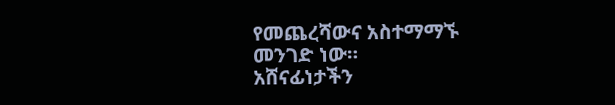የመጨረሻውና አስተማማኙ መንገድ ነው።
አሸናፊነታችን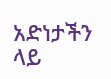አድነታችን ላይ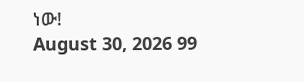ነው!
August 30, 2026 99